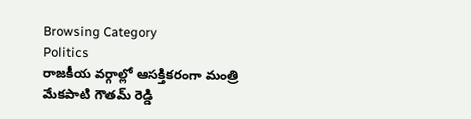Browsing Category
Politics
రాజకీయ వర్గాల్లో ఆసక్తికరంగా మంత్రి మేకపాటి గౌతమ్ రెడ్డి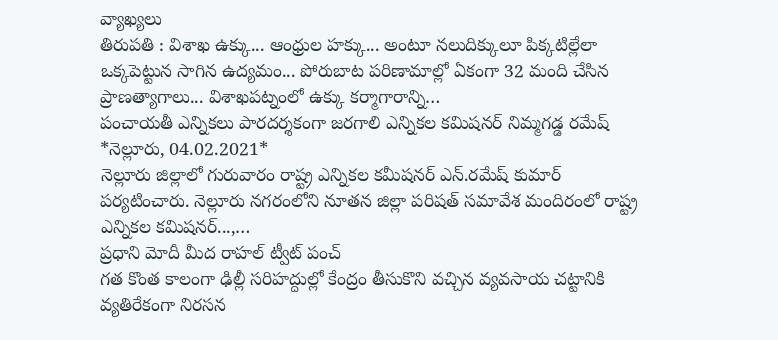వ్యాఖ్యలు
తిరుపతి : విశాఖ ఉక్కు... ఆంధ్రుల హక్కు... అంటూ నలుదిక్కులూ పిక్కటిల్లేలా ఒక్కపెట్టున సాగిన ఉద్యమం... పోరుబాట పరిణామాల్లో ఏకంగా 32 మంది చేసిన ప్రాణత్యాగాలు... విశాఖపట్నంలో ఉక్కు కర్మాగారాన్ని…
పంచాయతీ ఎన్నికలు పారదర్శకంగా జరగాలి ఎన్నికల కమిషనర్ నిమ్మగడ్డ రమేష్
*నెల్లూరు, 04.02.2021*
నెల్లూరు జిల్లాలో గురువారం రాష్ట్ర ఎన్నికల కమీషనర్ ఎన్.రమేష్ కుమార్ పర్యటించారు. నెల్లూరు నగరంలోని నూతన జిల్లా పరిషత్ సమావేశ మందిరంలో రాష్ట్ర ఎన్నికల కమిషనర్...,…
ప్రధాని మోదీ మీద రాహల్ ట్వీట్ పంచ్
గత కొంత కాలంగా ఢిల్లీ సరిహద్దుల్లో కేంద్రం తీసుకొని వచ్చిన వ్యవసాయ చట్టానికి వ్యతిరేకంగా నిరసన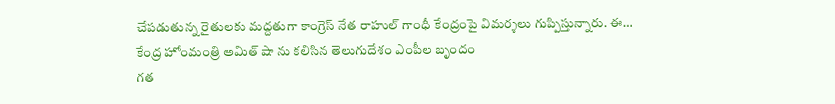చేపడుతున్న రైతులకు మద్దతుగా కాంగ్రెస్ నేత రాహుల్ గాంధీ కేంద్రంపై విమర్శలు గుప్పిస్తున్నారు. ఈ…
కేంద్ర హోంమంత్రి అమిత్ షా ను కలిసిన తెలుగుదేశం ఎంపీల బృందం
గత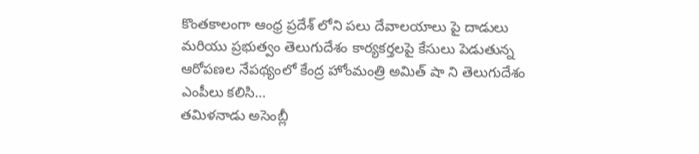కొంతకాలంగా ఆంధ్ర ప్రదేశ్ లోని పలు దేవాలయాలు పై దాడులు మరియు ప్రభుత్వం తెలుగుదేశం కార్యకర్తలపై కేసులు పెడుతున్న ఆరోపణల నేపథ్యంలో కేంద్ర హోంమంత్రి అమిత్ షా ని తెలుగుదేశం ఎంపీలు కలిసి…
తమిళనాడు అసెంబ్లీ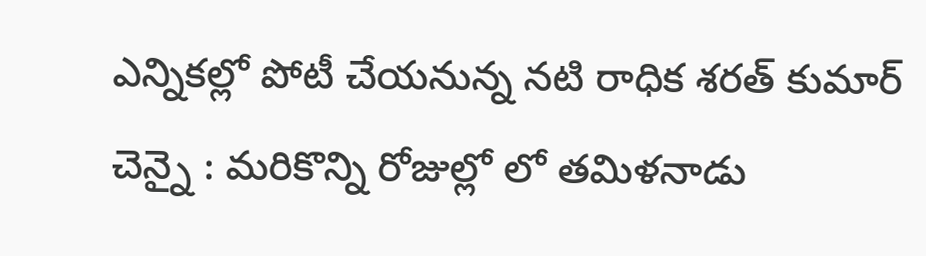ఎన్నికల్లో పోటీ చేయనున్న నటి రాధిక శరత్ కుమార్
చెన్నై : మరికొన్ని రోజుల్లో లో తమిళనాడు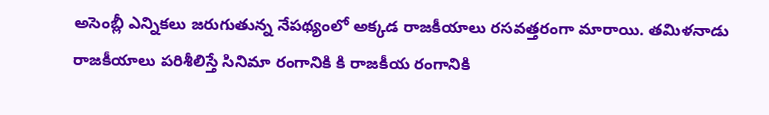అసెంబ్లీ ఎన్నికలు జరుగుతున్న నేపథ్యంలో అక్కడ రాజకీయాలు రసవత్తరంగా మారాయి. తమిళనాడు రాజకీయాలు పరిశీలిస్తే సినిమా రంగానికి కి రాజకీయ రంగానికి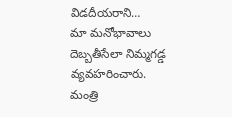విడదీయరాని…
మా మనోభావాలు దెబ్బతీసేలా నిమ్మగడ్డ వ్యవహరించారు. మంత్రి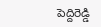పెద్దిరెడ్డి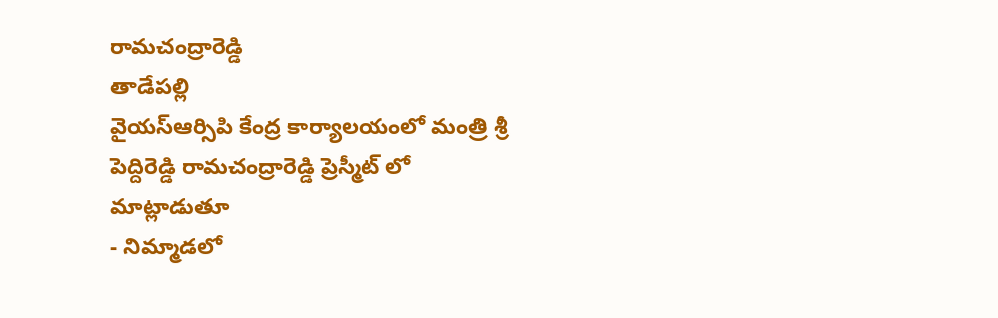రామచంద్రారెడ్డి
తాడేపల్లి
వైయస్ఆర్సిపి కేంద్ర కార్యాలయంలో మంత్రి శ్రీ పెద్దిరెడ్డి రామచంద్రారెడ్డి ప్రెస్మీట్ లో మాట్లాడుతూ
- నిమ్మాడలో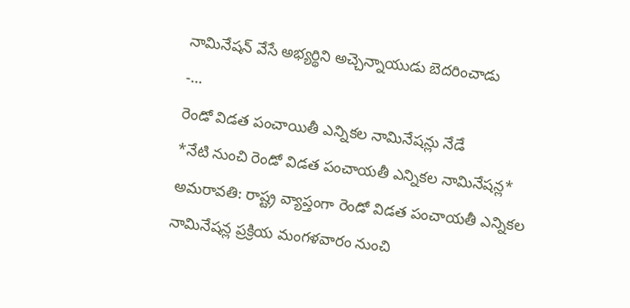నామినేషన్ వేసే అభ్యర్థిని అచ్చెన్నాయుడు బెదరించాడు
-…
రెండో విడత పంచాయితీ ఎన్నికల నామినేషన్లు నేడే
*నేటి నుంచి రెండో విడత పంచాయతీ ఎన్నికల నామినేషన్ల*
అమరావతి: రాష్ట్ర వ్యాప్తంగా రెండో విడత పంచాయతీ ఎన్నికల నామినేషన్ల ప్రక్రియ మంగళవారం నుంచి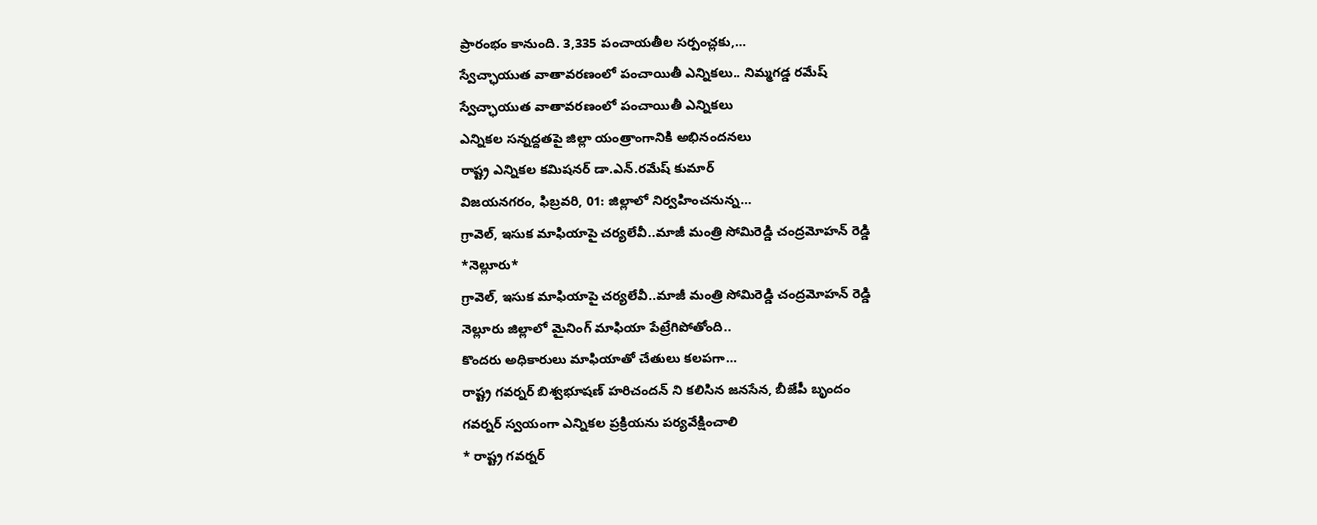ప్రారంభం కానుంది. 3,335 పంచాయతీల సర్పంచ్లకు,…
స్వేచ్ఛాయుత వాతావరణంలో పంచాయితీ ఎన్నికలు.. నిమ్మగడ్డ రమేష్
స్వేచ్ఛాయుత వాతావరణంలో పంచాయితీ ఎన్నికలు
ఎన్నికల సన్నద్దతపై జిల్లా యంత్రాంగానికి అభినందనలు
రాష్ట్ర ఎన్నికల కమిషనర్ డా.ఎన్.రమేష్ కుమార్
విజయనగరం, ఫిబ్రవరి, 01: జిల్లాలో నిర్వహించనున్న…
గ్రావెల్, ఇసుక మాఫియాపై చర్యలేవీ..మాజీ మంత్రి సోమిరెడ్డి చంద్రమోహన్ రెడ్డి
*నెల్లూరు*
గ్రావెల్, ఇసుక మాఫియాపై చర్యలేవీ..మాజీ మంత్రి సోమిరెడ్డి చంద్రమోహన్ రెడ్డి
నెల్లూరు జిల్లాలో మైనింగ్ మాఫియా పేట్రేగిపోతోంది..
కొందరు అధికారులు మాఫియాతో చేతులు కలపగా…
రాష్ట్ర గవర్నర్ బిశ్వభూషణ్ హరిచందన్ ని కలిసిన జనసేన, బీజేపీ బృందం
గవర్నర్ స్వయంగా ఎన్నికల ప్రక్రియను పర్యవేక్షించాలి
* రాష్ట్ర గవర్నర్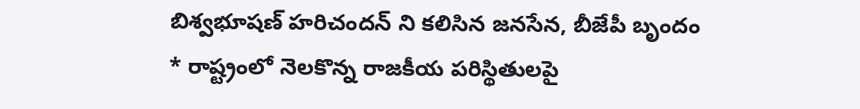బిశ్వభూషణ్ హరిచందన్ ని కలిసిన జనసేన, బీజేపీ బృందం
* రాష్ట్రంలో నెలకొన్న రాజకీయ పరిస్థితులపై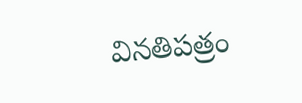వినతిపత్రం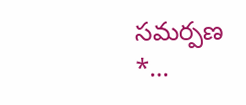సమర్పణ
*…